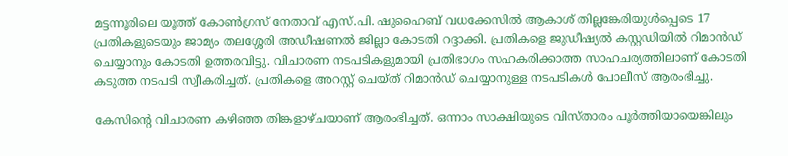മട്ടന്നൂരിലെ യൂത്ത് കോൺഗ്രസ് നേതാവ് എസ്.പി. ഷുഹൈബ് വധക്കേസിൽ ആകാശ് തില്ലങ്കേരിയുൾപ്പെടെ 17 പ്രതികളുടെയും ജാമ്യം തലശ്ശേരി അഡീഷണൽ ജില്ലാ കോടതി റദ്ദാക്കി. പ്രതികളെ ജുഡീഷ്യൽ കസ്റ്റഡിയിൽ റിമാൻഡ് ചെയ്യാനും കോടതി ഉത്തരവിട്ടു. വിചാരണ നടപടികളുമായി പ്രതിഭാഗം സഹകരിക്കാത്ത സാഹചര്യത്തിലാണ് കോടതി കടുത്ത നടപടി സ്വീകരിച്ചത്. പ്രതികളെ അറസ്റ്റ് ചെയ്ത് റിമാൻഡ് ചെയ്യാനുള്ള നടപടികൾ പോലീസ് ആരംഭിച്ചു.

കേസിന്റെ വിചാരണ കഴിഞ്ഞ തിങ്കളാഴ്ചയാണ് ആരംഭിച്ചത്. ഒന്നാം സാക്ഷിയുടെ വിസ്താരം പൂർത്തിയായെങ്കിലും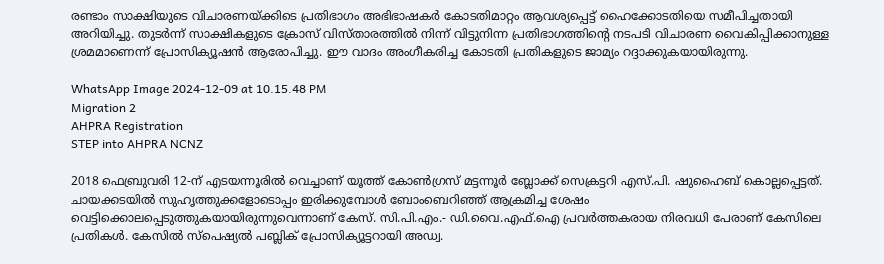രണ്ടാം സാക്ഷിയുടെ വിചാരണയ്ക്കിടെ പ്രതിഭാഗം അഭിഭാഷകർ കോടതിമാറ്റം ആവശ്യപ്പെട്ട് ഹൈക്കോടതിയെ സമീപിച്ചതായി അറിയിച്ചു. തുടർന്ന് സാക്ഷികളുടെ ക്രോസ് വിസ്താരത്തിൽ നിന്ന് വിട്ടുനിന്ന പ്രതിഭാഗത്തിന്റെ നടപടി വിചാരണ വൈകിപ്പിക്കാനുള്ള ശ്രമമാണെന്ന് പ്രോസിക്യൂഷൻ ആരോപിച്ചു. ഈ വാദം അംഗീകരിച്ച കോടതി പ്രതികളുടെ ജാമ്യം റദ്ദാക്കുകയായിരുന്നു.

WhatsApp Image 2024-12-09 at 10.15.48 PM
Migration 2
AHPRA Registration
STEP into AHPRA NCNZ

2018 ഫെബ്രുവരി 12-ന് എടയന്നൂരിൽ വെച്ചാണ് യൂത്ത് കോൺഗ്രസ് മട്ടന്നൂർ ബ്ലോക്ക് സെക്രട്ടറി എസ്.പി. ഷുഹൈബ് കൊല്ലപ്പെട്ടത്. ചായക്കടയിൽ സുഹൃത്തുക്കളോടൊപ്പം ഇരിക്കുമ്പോൾ ബോംബെറിഞ്ഞ് ആക്രമിച്ച ശേഷം വെട്ടിക്കൊലപ്പെടുത്തുകയായിരുന്നുവെന്നാണ് കേസ്. സി.പി.എം.- ഡി.വൈ.എഫ്.ഐ പ്രവർത്തകരായ നിരവധി പേരാണ് കേസിലെ പ്രതികൾ. കേസിൽ സ്‌പെഷ്യൽ പബ്ലിക് പ്രോസിക്യൂട്ടറായി അഡ്വ.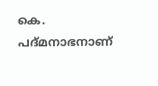കെ. പദ്മനാഭനാണ്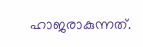ഹാജരാകുന്നത്.